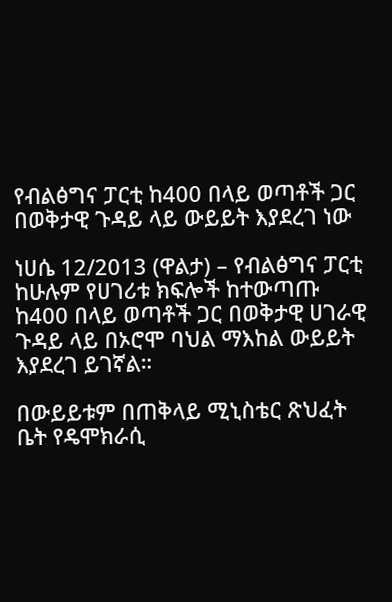የብልፅግና ፓርቲ ከ400 በላይ ወጣቶች ጋር በወቅታዊ ጉዳይ ላይ ውይይት እያደረገ ነው

ነሀሴ 12/2013 (ዋልታ) – የብልፅግና ፓርቲ ከሁሉም የሀገሪቱ ክፍሎች ከተውጣጡ ከ400 በላይ ወጣቶች ጋር በወቅታዊ ሀገራዊ ጉዳይ ላይ በኦሮሞ ባህል ማእከል ውይይት እያደረገ ይገኛል።

በውይይቱም በጠቅላይ ሚኒስቴር ጽህፈት ቤት የዴሞክራሲ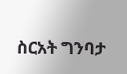ስርአት ግንባታ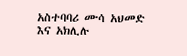አስተባባሪ ሙሳ አህመድ እና አክሊሉ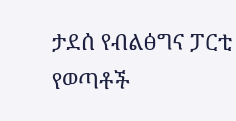ታደሰ የብልፅግና ፓርቲ የወጣቶች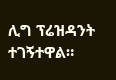ሊግ ፕሬዝዳንት ተገኝተዋል።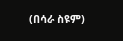(በሳራ ስዩም)